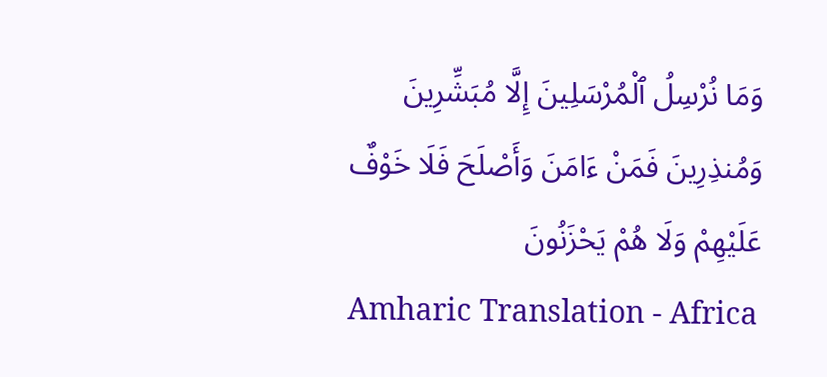وَمَا نُرْسِلُ ٱلْمُرْسَلِينَ إِلَّا مُبَشِّرِينَ وَمُنذِرِينَ فَمَنْ ءَامَنَ وَأَصْلَحَ فَلَا خَوْفٌ عَلَيْهِمْ وَلَا هُمْ يَحْزَنُونَ
Amharic Translation - Africa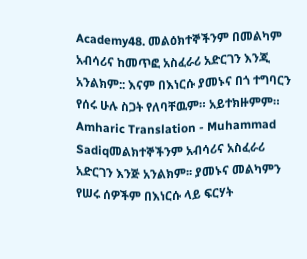Academy48. መልዕክተኞችንም በመልካም አብሳሪና ከመጥፎ አስፈራሪ አድርገን እንጂ አንልክም:: እናም በእነርሱ ያመኑና በጎ ተግባርን የሰሩ ሁሉ ስጋት የለባቸዉም። አይተክዙምም።
Amharic Translation - Muhammad Sadiqመልክተኞችንም አብሳሪና አስፈራሪ አድርገን እንጅ አንልክም፡፡ ያመኑና መልካምን የሠሩ ሰዎችም በእነርሱ ላይ ፍርሃት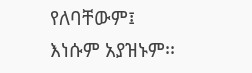የለባቸውም፤ እነሱም አያዝኑም፡፡